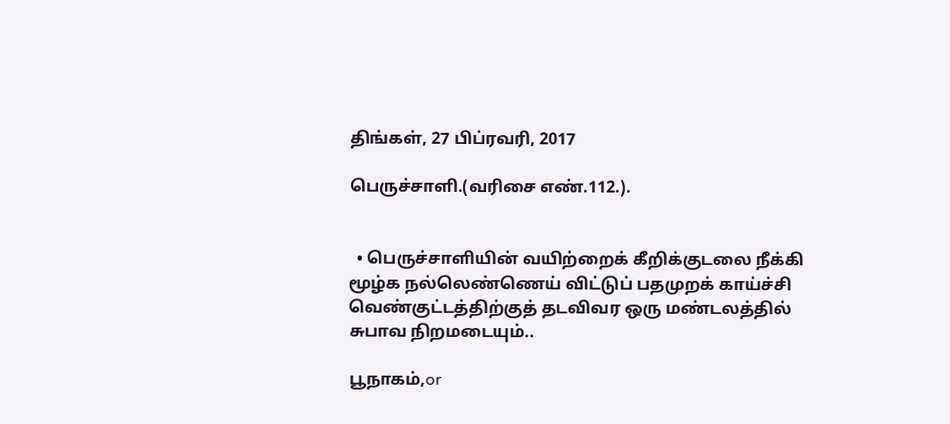திங்கள், 27 பிப்ரவரி, 2017

பெருச்சாளி.(வரிசை எண்.112.).


  • பெருச்சாளியின் வயிற்றைக் கீறிக்குடலை நீக்கி மூழ்க நல்லெண்ணெய் விட்டுப் பதமுறக் காய்ச்சி வெண்குட்டத்திற்குத் தடவிவர ஒரு மண்டலத்தில் சுபாவ நிறமடையும்..

பூநாகம்,or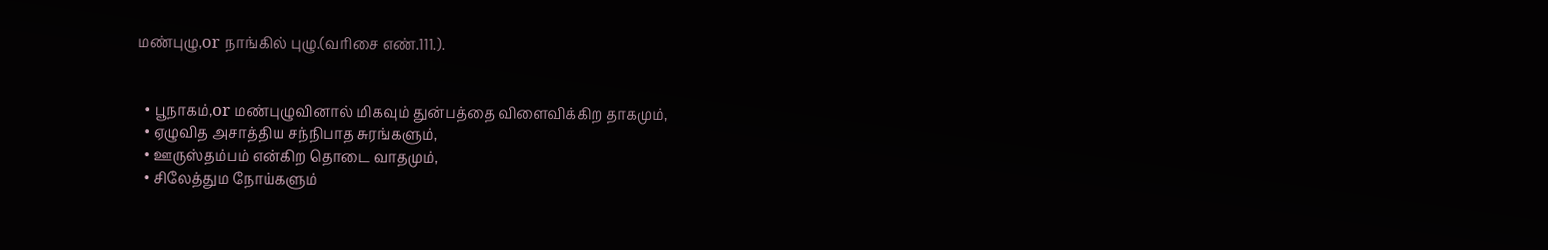மண்புழு,or நாங்கில் புழு.(வரிசை எண்.111.).


  • பூநாகம்,or மண்புழுவினால் மிகவும் துன்பத்தை விளைவிக்கிற தாகமும்,
  • ஏழுவித அசாத்திய சந்நிபாத சுரங்களும்,
  • ஊருஸ்தம்பம் என்கிற தொடை வாதமும்,
  • சிலேத்தும நோய்களும்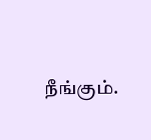நீங்கும்.